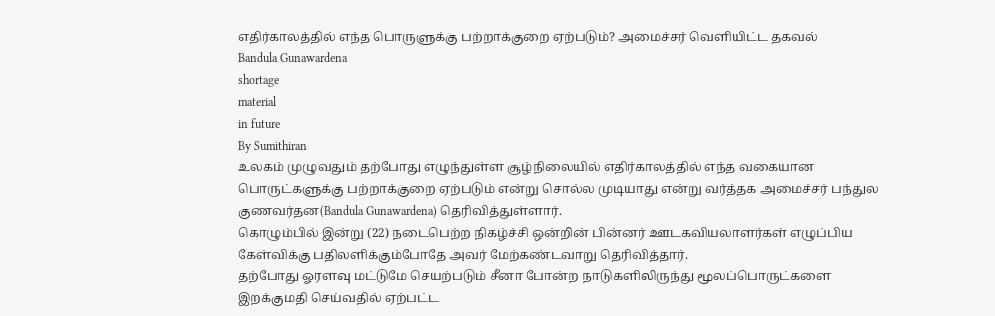எதிர்காலத்தில் எந்த பொருளுக்கு பற்றாக்குறை ஏற்படும்? அமைச்சர் வெளியிட்ட தகவல்
Bandula Gunawardena
shortage
material
in future
By Sumithiran
உலகம் முழுவதும் தற்போது எழுந்துள்ள சூழ்நிலையில் எதிர்காலத்தில் எந்த வகையான பொருட்களுக்கு பற்றாக்குறை ஏற்படும் என்று சொல்ல முடியாது என்று வர்த்தக அமைச்சர் பந்துல குணவர்தன(Bandula Gunawardena) தெரிவித்துள்ளார்.
கொழும்பில் இன்று (22) நடைபெற்ற நிகழ்ச்சி ஒன்றின் பின்னர் ஊடகவியலாளர்கள் எழுப்பிய கேள்விக்கு பதிலளிக்கும்போதே அவர் மேற்கண்டவாறு தெரிவித்தார்.
தற்போது ஓரளவு மட்டுமே செயற்படும் சீனா போன்ற நாடுகளிலிருந்து மூலப்பொருட்களை இறக்குமதி செய்வதில் ஏற்பட்ட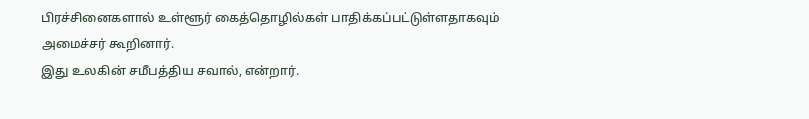பிரச்சினைகளால் உள்ளூர் கைத்தொழில்கள் பாதிக்கப்பட்டுள்ளதாகவும் அமைச்சர் கூறினார்.
இது உலகின் சமீபத்திய சவால், என்றார்.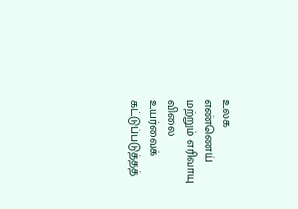உலக எண்ணெய் மற்றும் எரிவாயு விலை உயர்வைக் கட்டுப்படுத்தத்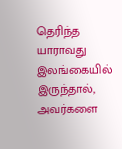தெரிந்த யாராவது இலங்கையில் இருந்தால், அவர்களை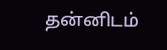தன்னிடம்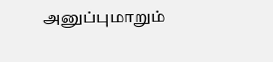அனுப்புமாறும்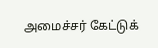அமைச்சர் கேட்டுக்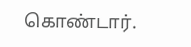கொண்டார்.